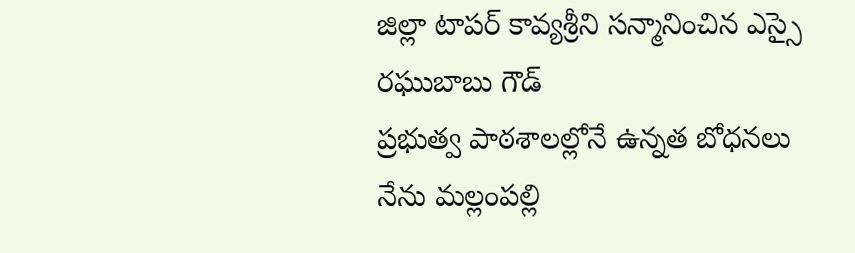జిల్లా టాపర్ కావ్యశ్రీని సన్మానించిన ఎస్సై రఘుబాబు గౌడ్
ప్రభుత్వ పాఠశాలల్లోనే ఉన్నత బోధనలు
నేను మల్లంపల్లి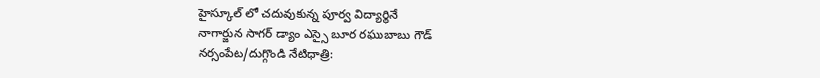హైస్కూల్ లో చదువుకున్న పూర్వ విద్యార్థినే
నాగార్జున సాగర్ డ్యాం ఎస్సై బూర రఘుబాబు గౌడ్
నర్సంపేట/దుగ్గొండి నేటిధాత్రి: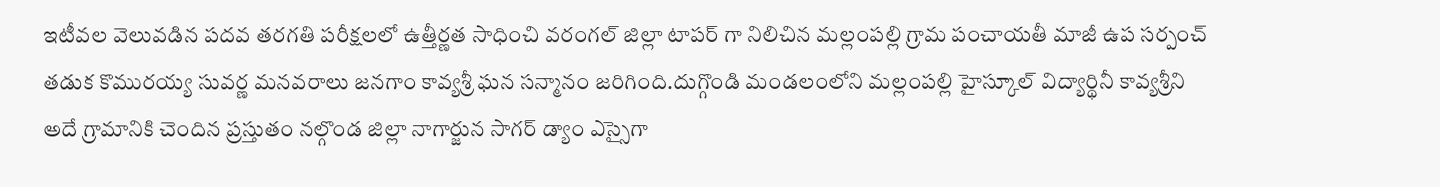ఇటీవల వెలువడిన పదవ తరగతి పరీక్షలలో ఉత్తీర్ణత సాధించి వరంగల్ జిల్లా టాపర్ గా నిలిచిన మల్లంపల్లి గ్రామ పంచాయతీ మాజీ ఉప సర్పంచ్ తడుక కొమురయ్య సువర్ణ మనవరాలు జనగాం కావ్యశ్రీ ఘన సన్మానం జరిగింది.దుగ్గొండి మండలంలోని మల్లంపల్లి హైస్కూల్ విద్యార్థినీ కావ్యశ్రీని అదే గ్రామానికి చెందిన ప్రస్తుతం నల్గొండ జిల్లా నాగార్జున సాగర్ డ్యాం ఎస్సైగా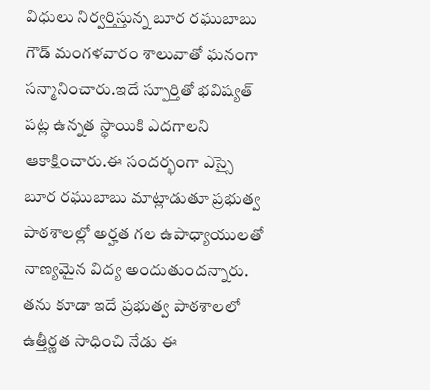విధులు నిర్వర్తిస్తున్న బూర రఘుబాబు గౌడ్ మంగళవారం శాలువాతో ఘనంగా సన్మానించారు.ఇదే స్పూర్తితో భవిష్యత్ పట్ల ఉన్నత స్థాయికి ఎదగాలని ఆకాక్షించారు.ఈ సందర్భంగా ఎస్సై బూర రఘుబాబు మాట్లాడుతూ ప్రభుత్వ పాఠశాలల్లో అర్హత గల ఉపాధ్యాయులతో నాణ్యమైన విద్య అందుతుందన్నారు. తను కూడా ఇదే ప్రభుత్వ పాఠశాలలో ఉత్తీర్ణత సాధించి నేడు ఈ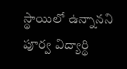స్థాయిలో ఉన్నానని పూర్వ విద్యార్థి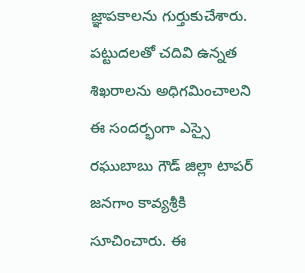జ్ఞాపకాలను గుర్తుకుచేశారు. పట్టుదలతో చదివి ఉన్నత శిఖరాలను అధిగమించాలని ఈ సందర్భంగా ఎస్సై రఘుబాబు గౌడ్ జిల్లా టాపర్ జనగాం కావ్యశ్రీకి సూచించారు. ఈ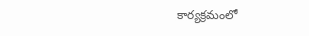కార్యక్రమంలో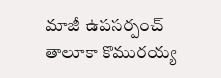మాజీ ఉపసర్పంచ్ తాలూకా కొమురయ్య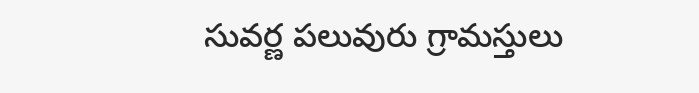సువర్ణ పలువురు గ్రామస్తులు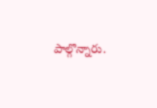పాల్గొన్నారు.